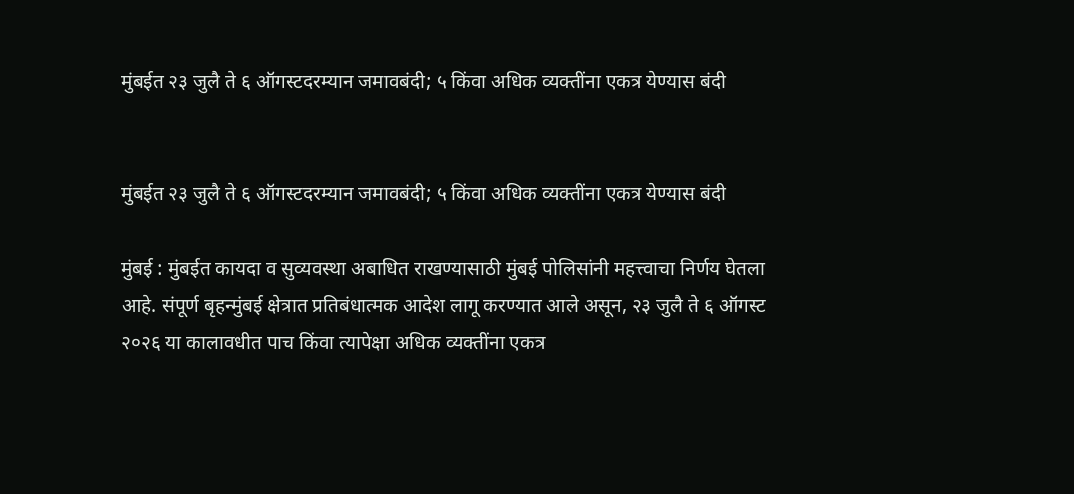मुंबईत २३ जुलै ते ६ ऑगस्टदरम्यान जमावबंदी; ५ किंवा अधिक व्यक्तींना एकत्र येण्यास बंदी


मुंबईत २३ जुलै ते ६ ऑगस्टदरम्यान जमावबंदी; ५ किंवा अधिक व्यक्तींना एकत्र येण्यास बंदी

मुंबई : मुंबईत कायदा व सुव्यवस्था अबाधित राखण्यासाठी मुंबई पोलिसांनी महत्त्वाचा निर्णय घेतला आहे. संपूर्ण बृहन्मुंबई क्षेत्रात प्रतिबंधात्मक आदेश लागू करण्यात आले असून, २३ जुलै ते ६ ऑगस्ट २०२६ या कालावधीत पाच किंवा त्यापेक्षा अधिक व्यक्तींना एकत्र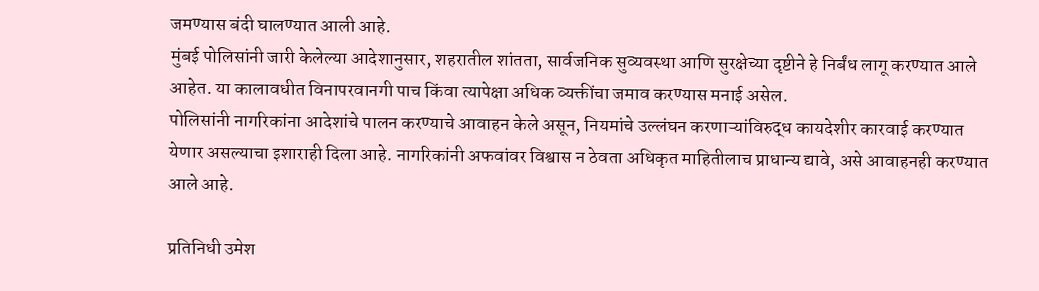जमण्यास बंदी घालण्यात आली आहे.
मुंबई पोलिसांनी जारी केलेल्या आदेशानुसार, शहरातील शांतता, सार्वजनिक सुव्यवस्था आणि सुरक्षेच्या दृष्टीने हे निर्बंध लागू करण्यात आले आहेत. या कालावधीत विनापरवानगी पाच किंवा त्यापेक्षा अधिक व्यक्तींचा जमाव करण्यास मनाई असेल.
पोलिसांनी नागरिकांना आदेशांचे पालन करण्याचे आवाहन केले असून, नियमांचे उल्लंघन करणाऱ्यांविरुद्ध कायदेशीर कारवाई करण्यात येणार असल्याचा इशाराही दिला आहे. नागरिकांनी अफवांवर विश्वास न ठेवता अधिकृत माहितीलाच प्राधान्य द्यावे, असे आवाहनही करण्यात आले आहे.

प्रतिनिधी उमेश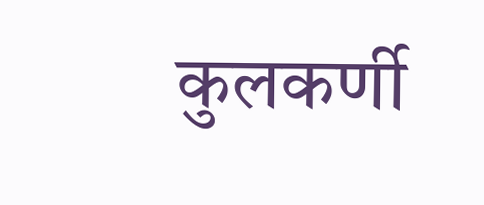कुलकर्णी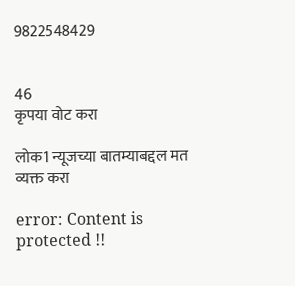9822548429


46
कृपया वोट करा

लोक1 न्यूजच्या बातम्याबद्दल मत व्यक्त करा

error: Content is protected !!